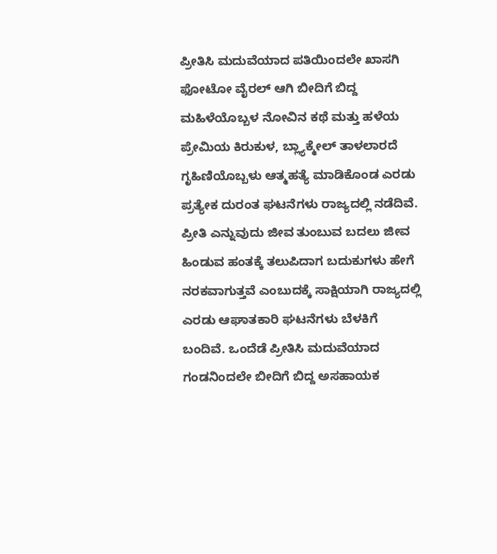ಪ್ರೀತಿಸಿ ಮದುವೆಯಾದ ಪತಿಯಿಂದಲೇ ಖಾಸಗಿ ಫೋಟೋ ವೈರಲ್ ಆಗಿ ಬೀದಿಗೆ ಬಿದ್ದ ಮಹಿಳೆಯೊಬ್ಬಳ ನೋವಿನ ಕಥೆ ಮತ್ತು ಹಳೆಯ ಪ್ರೇಮಿಯ ಕಿರುಕುಳ, ಬ್ಲ್ಯಾಕ್ಮೇಲ್ ತಾಳಲಾರದೆ ಗೃಹಿಣಿಯೊಬ್ಬಳು ಆತ್ಮಹತ್ಯೆ ಮಾಡಿಕೊಂಡ ಎರಡು ಪ್ರತ್ಯೇಕ ದುರಂತ ಘಟನೆಗಳು ರಾಜ್ಯದಲ್ಲಿ ನಡೆದಿವೆ.
ಪ್ರೀತಿ ಎನ್ನುವುದು ಜೀವ ತುಂಬುವ ಬದಲು ಜೀವ ಹಿಂಡುವ ಹಂತಕ್ಕೆ ತಲುಪಿದಾಗ ಬದುಕುಗಳು ಹೇಗೆ ನರಕವಾಗುತ್ತವೆ ಎಂಬುದಕ್ಕೆ ಸಾಕ್ಷಿಯಾಗಿ ರಾಜ್ಯದಲ್ಲಿ ಎರಡು ಆಘಾತಕಾರಿ ಘಟನೆಗಳು ಬೆಳಕಿಗೆ ಬಂದಿವೆ. ಒಂದೆಡೆ ಪ್ರೀತಿಸಿ ಮದುವೆಯಾದ ಗಂಡನಿಂದಲೇ ಬೀದಿಗೆ ಬಿದ್ದ ಅಸಹಾಯಕ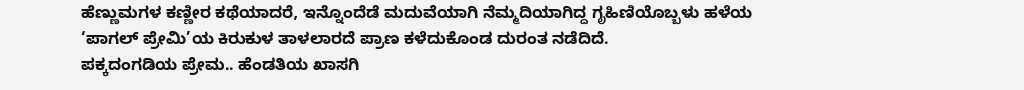ಹೆಣ್ಣುಮಗಳ ಕಣ್ಣೀರ ಕಥೆಯಾದರೆ, ಇನ್ನೊಂದೆಡೆ ಮದುವೆಯಾಗಿ ನೆಮ್ಮದಿಯಾಗಿದ್ದ ಗೃಹಿಣಿಯೊಬ್ಬಳು ಹಳೆಯ ‘ಪಾಗಲ್ ಪ್ರೇಮಿ’ಯ ಕಿರುಕುಳ ತಾಳಲಾರದೆ ಪ್ರಾಣ ಕಳೆದುಕೊಂಡ ದುರಂತ ನಡೆದಿದೆ.
ಪಕ್ಕದಂಗಡಿಯ ಪ್ರೇಮ.. ಹೆಂಡತಿಯ ಖಾಸಗಿ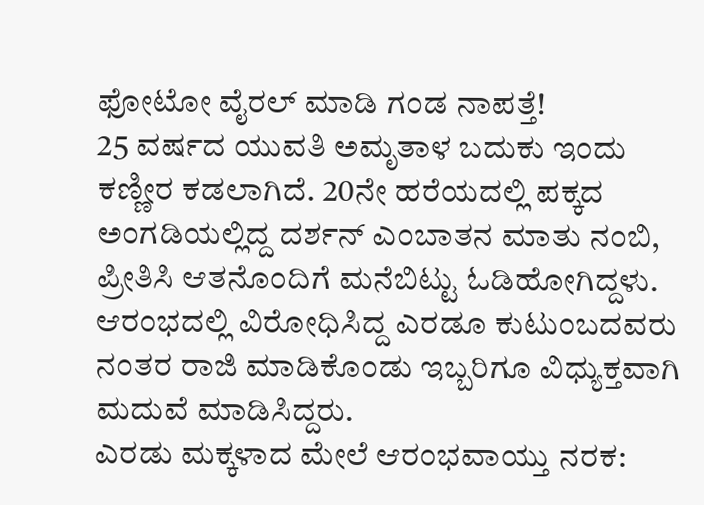ಫೋಟೋ ವೈರಲ್ ಮಾಡಿ ಗಂಡ ನಾಪತ್ತೆ!
25 ವರ್ಷದ ಯುವತಿ ಅಮೃತಾಳ ಬದುಕು ಇಂದು ಕಣ್ಣೀರ ಕಡಲಾಗಿದೆ. 20ನೇ ಹರೆಯದಲ್ಲಿ ಪಕ್ಕದ ಅಂಗಡಿಯಲ್ಲಿದ್ದ ದರ್ಶನ್ ಎಂಬಾತನ ಮಾತು ನಂಬಿ, ಪ್ರೀತಿಸಿ ಆತನೊಂದಿಗೆ ಮನೆಬಿಟ್ಟು ಓಡಿಹೋಗಿದ್ದಳು. ಆರಂಭದಲ್ಲಿ ವಿರೋಧಿಸಿದ್ದ ಎರಡೂ ಕುಟುಂಬದವರು ನಂತರ ರಾಜಿ ಮಾಡಿಕೊಂಡು ಇಬ್ಬರಿಗೂ ವಿಧ್ಯುಕ್ತವಾಗಿ ಮದುವೆ ಮಾಡಿಸಿದ್ದರು.
ಎರಡು ಮಕ್ಕಳಾದ ಮೇಲೆ ಆರಂಭವಾಯ್ತು ನರಕ: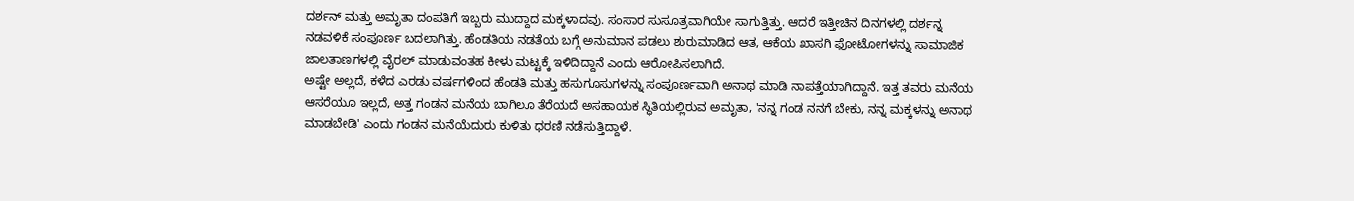ದರ್ಶನ್ ಮತ್ತು ಅಮೃತಾ ದಂಪತಿಗೆ ಇಬ್ಬರು ಮುದ್ದಾದ ಮಕ್ಕಳಾದವು. ಸಂಸಾರ ಸುಸೂತ್ರವಾಗಿಯೇ ಸಾಗುತ್ತಿತ್ತು. ಆದರೆ ಇತ್ತೀಚಿನ ದಿನಗಳಲ್ಲಿ ದರ್ಶನ್ನ ನಡವಳಿಕೆ ಸಂಪೂರ್ಣ ಬದಲಾಗಿತ್ತು. ಹೆಂಡತಿಯ ನಡತೆಯ ಬಗ್ಗೆ ಅನುಮಾನ ಪಡಲು ಶುರುಮಾಡಿದ ಆತ, ಆಕೆಯ ಖಾಸಗಿ ಫೋಟೋಗಳನ್ನು ಸಾಮಾಜಿಕ ಜಾಲತಾಣಗಳಲ್ಲಿ ವೈರಲ್ ಮಾಡುವಂತಹ ಕೀಳು ಮಟ್ಟಕ್ಕೆ ಇಳಿದಿದ್ದಾನೆ ಎಂದು ಆರೋಪಿಸಲಾಗಿದೆ.
ಅಷ್ಟೇ ಅಲ್ಲದೆ, ಕಳೆದ ಎರಡು ವರ್ಷಗಳಿಂದ ಹೆಂಡತಿ ಮತ್ತು ಹಸುಗೂಸುಗಳನ್ನು ಸಂಪೂರ್ಣವಾಗಿ ಅನಾಥ ಮಾಡಿ ನಾಪತ್ತೆಯಾಗಿದ್ದಾನೆ. ಇತ್ತ ತವರು ಮನೆಯ ಆಸರೆಯೂ ಇಲ್ಲದೆ, ಅತ್ತ ಗಂಡನ ಮನೆಯ ಬಾಗಿಲೂ ತೆರೆಯದೆ ಅಸಹಾಯಕ ಸ್ಥಿತಿಯಲ್ಲಿರುವ ಅಮೃತಾ, 'ನನ್ನ ಗಂಡ ನನಗೆ ಬೇಕು, ನನ್ನ ಮಕ್ಕಳನ್ನು ಅನಾಥ ಮಾಡಬೇಡಿ' ಎಂದು ಗಂಡನ ಮನೆಯೆದುರು ಕುಳಿತು ಧರಣಿ ನಡೆಸುತ್ತಿದ್ದಾಳೆ.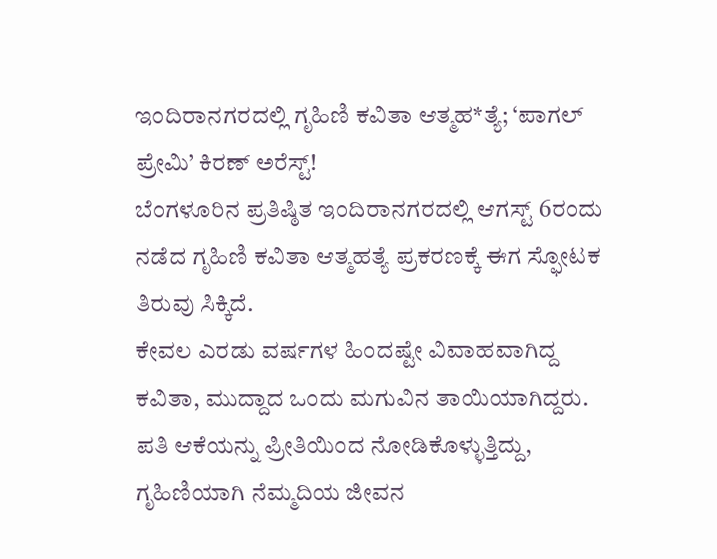ಇಂದಿರಾನಗರದಲ್ಲಿ ಗೃಹಿಣಿ ಕವಿತಾ ಆತ್ಮಹ*ತ್ಯೆ; ‘ಪಾಗಲ್ ಪ್ರೇಮಿ’ ಕಿರಣ್ ಅರೆಸ್ಟ್!
ಬೆಂಗಳೂರಿನ ಪ್ರತಿಷ್ಠಿತ ಇಂದಿರಾನಗರದಲ್ಲಿ ಆಗಸ್ಟ್ 6ರಂದು ನಡೆದ ಗೃಹಿಣಿ ಕವಿತಾ ಆತ್ಮಹತ್ಯೆ ಪ್ರಕರಣಕ್ಕೆ ಈಗ ಸ್ಫೋಟಕ ತಿರುವು ಸಿಕ್ಕಿದೆ.
ಕೇವಲ ಎರಡು ವರ್ಷಗಳ ಹಿಂದಷ್ಟೇ ವಿವಾಹವಾಗಿದ್ದ ಕವಿತಾ, ಮುದ್ದಾದ ಒಂದು ಮಗುವಿನ ತಾಯಿಯಾಗಿದ್ದರು. ಪತಿ ಆಕೆಯನ್ನು ಪ್ರೀತಿಯಿಂದ ನೋಡಿಕೊಳ್ಳುತ್ತಿದ್ದು, ಗೃಹಿಣಿಯಾಗಿ ನೆಮ್ಮದಿಯ ಜೀವನ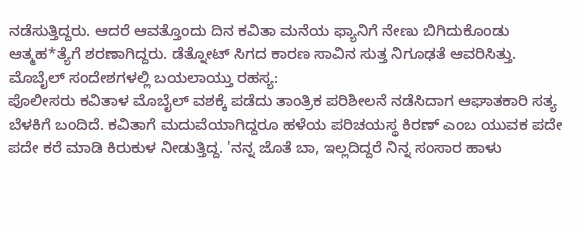ನಡೆಸುತ್ತಿದ್ದರು. ಆದರೆ ಆವತ್ತೊಂದು ದಿನ ಕವಿತಾ ಮನೆಯ ಫ್ಯಾನಿಗೆ ನೇಣು ಬಿಗಿದುಕೊಂಡು ಆತ್ಮಹ*ತ್ಯೆಗೆ ಶರಣಾಗಿದ್ದರು. ಡೆತ್ನೋಟ್ ಸಿಗದ ಕಾರಣ ಸಾವಿನ ಸುತ್ತ ನಿಗೂಢತೆ ಆವರಿಸಿತ್ತು.
ಮೊಬೈಲ್ ಸಂದೇಶಗಳಲ್ಲಿ ಬಯಲಾಯ್ತು ರಹಸ್ಯ:
ಪೊಲೀಸರು ಕವಿತಾಳ ಮೊಬೈಲ್ ವಶಕ್ಕೆ ಪಡೆದು ತಾಂತ್ರಿಕ ಪರಿಶೀಲನೆ ನಡೆಸಿದಾಗ ಆಘಾತಕಾರಿ ಸತ್ಯ ಬೆಳಕಿಗೆ ಬಂದಿದೆ. ಕವಿತಾಗೆ ಮದುವೆಯಾಗಿದ್ದರೂ ಹಳೆಯ ಪರಿಚಯಸ್ಥ ಕಿರಣ್ ಎಂಬ ಯುವಕ ಪದೇ ಪದೇ ಕರೆ ಮಾಡಿ ಕಿರುಕುಳ ನೀಡುತ್ತಿದ್ದ. 'ನನ್ನ ಜೊತೆ ಬಾ, ಇಲ್ಲದಿದ್ದರೆ ನಿನ್ನ ಸಂಸಾರ ಹಾಳು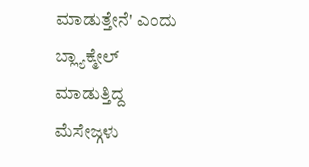ಮಾಡುತ್ತೇನೆ' ಎಂದು ಬ್ಲ್ಯಾಕ್ಮೇಲ್ ಮಾಡುತ್ತಿದ್ದ ಮೆಸೇಜ್ಗಳು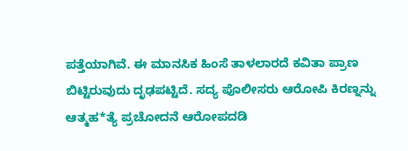ಪತ್ತೆಯಾಗಿವೆ. ಈ ಮಾನಸಿಕ ಹಿಂಸೆ ತಾಳಲಾರದೆ ಕವಿತಾ ಪ್ರಾಣ ಬಿಟ್ಟಿರುವುದು ದೃಢಪಟ್ಟಿದೆ. ಸದ್ಯ ಪೊಲೀಸರು ಆರೋಪಿ ಕಿರಣ್ನನ್ನು ಆತ್ಮಹ*ತ್ಯೆ ಪ್ರಚೋದನೆ ಆರೋಪದಡಿ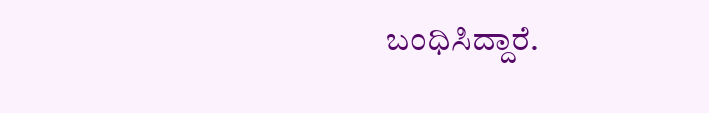ಬಂಧಿಸಿದ್ದಾರೆ.